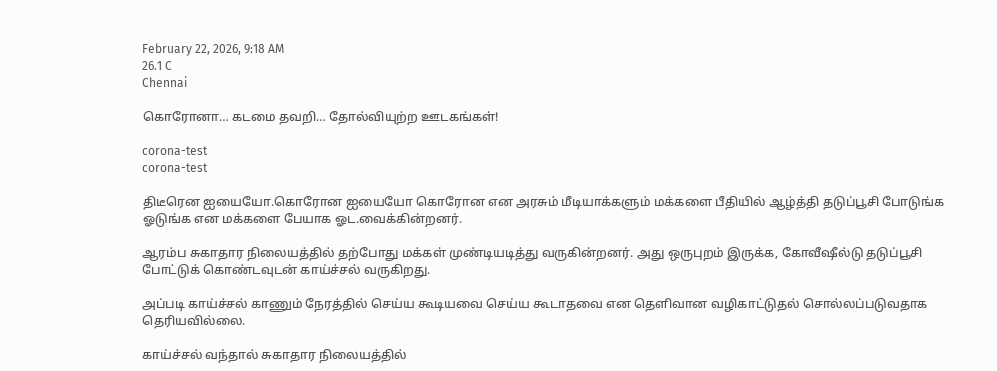February 22, 2026, 9:18 AM
26.1 C
Chennai

கொரோனா… கடமை தவறி… தோல்வியுற்ற ஊடகங்கள்!

corona-test
corona-test

திடீரென ஐயையோ.கொரோன ஐயையோ கொரோன என அரசும் மீடியாக்களும் மக்களை பீதியில் ஆழ்த்தி தடுப்பூசி போடுங்க ஓடுங்க என மக்களை பேயாக ஓட.வைக்கின்றனர்.

ஆரம்ப சுகாதார நிலையத்தில் தற்போது மக்கள் முண்டியடித்து வருகின்றனர். அது ஒருபுறம் இருக்க, கோவீஷீல்டு தடுப்பூசி போட்டுக் கொண்டவுடன் காய்ச்சல் வருகிறது.

அப்படி காய்ச்சல் காணும் நேரத்தில் செய்ய கூடியவை செய்ய கூடாதவை என தெளிவான வழிகாட்டுதல் சொல்லப்படுவதாக தெரியவில்லை.

காய்ச்சல் வந்தால் சுகாதார நிலையத்தில்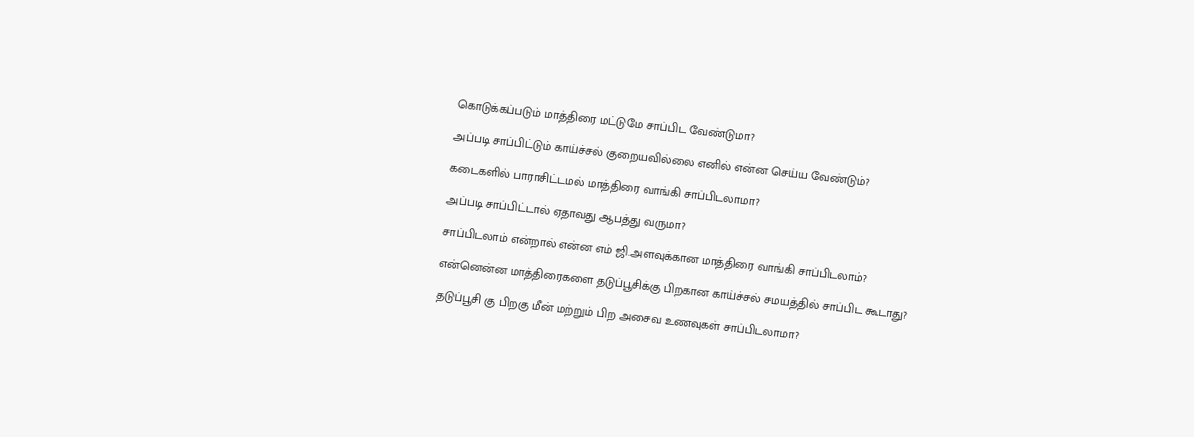கொடுக்கப்படும் மாத்திரை மட்டுமே சாப்பிட வேண்டுமா?

அப்படி சாப்பிட்டும் காய்ச்சல் குறையவில்லை எனில் என்ன செய்ய வேண்டும்?

கடைகளில் பாராசிட்டமல் மாத்திரை வாங்கி சாப்பிடலாமா?

அப்படி சாப்பிட்டால் ஏதாவது ஆபத்து வருமா?

சாப்பிடலாம் என்றால் என்ன எம் ஜி.அளவுக்கான மாத்திரை வாங்கி சாப்பிடலாம்?

என்னென்ன மாத்திரைகளை தடுப்பூசிக்கு பிறகான காய்ச்சல் சமயத்தில் சாப்பிட கூடாது?

தடுப்பூசி கு பிறகு மீன் மற்றும் பிற அசைவ உணவுகள் சாப்பிடலாமா?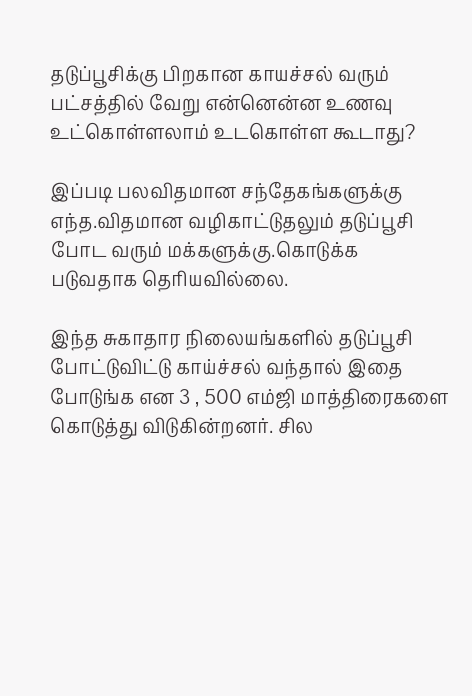தடுப்பூசிக்கு பிறகான காயச்சல் வரும் பட்சத்தில் வேறு என்னென்ன உணவு உட்கொள்ளலாம் உடகொள்ள கூடாது?

இப்படி பலவிதமான சந்தேகங்களுக்கு எந்த.விதமான வழிகாட்டுதலும் தடுப்பூசி போட வரும் மக்களுக்கு.கொடுக்க படுவதாக தெரியவில்லை.

இந்த சுகாதார நிலையங்களில் தடுப்பூசி போட்டுவிட்டு காய்ச்சல் வந்தால் இதை போடுங்க என 3 , 500 எம்ஜி மாத்திரைகளை கொடுத்து விடுகின்றனர். சில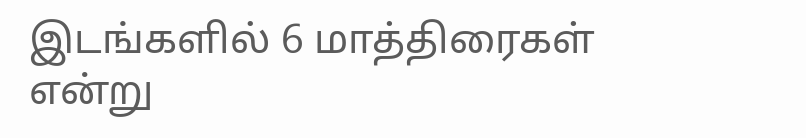இடங்களில் 6 மாத்திரைகள் என்று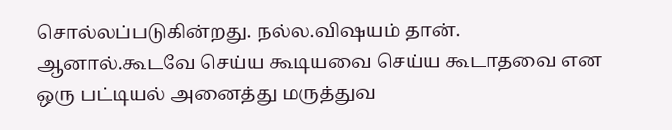சொல்லப்படுகின்றது. நல்ல.விஷயம் தான். ஆனால்.கூடவே செய்ய கூடியவை செய்ய கூடாதவை என ஒரு பட்டியல் அனைத்து மருத்துவ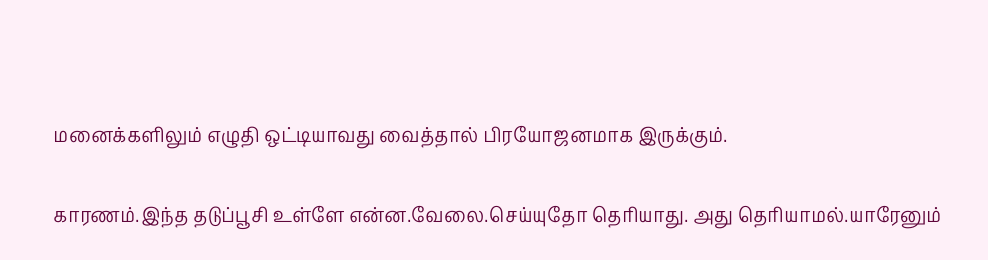மனைக்களிலும் எழுதி ஒட்டியாவது வைத்தால் பிரயோஜனமாக இருக்கும்.

காரணம்.இந்த தடுப்பூசி உள்ளே என்ன.வேலை.செய்யுதோ தெரியாது. அது தெரியாமல்.யாரேனும்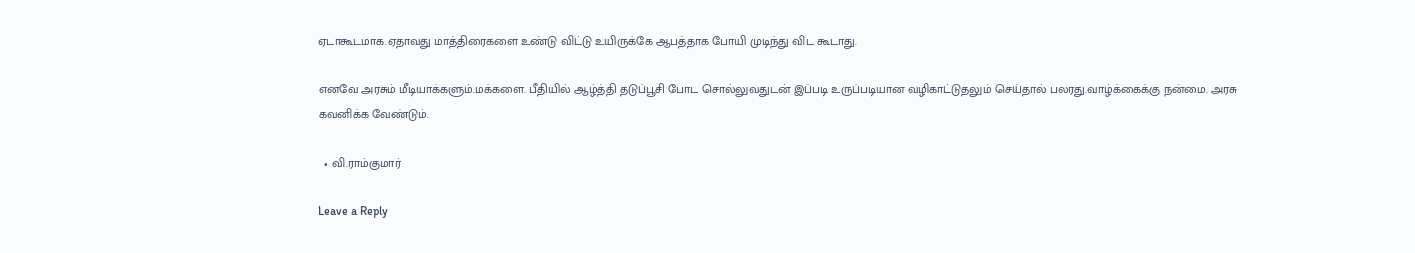ஏடாகூடமாக.ஏதாவது மாத்திரைகளை உண்டு விட்டு உயிருக்கே ஆபத்தாக போயி முடிந்து விட கூடாது.

எனவே அரசும் மீடியாக்களும்.மக்களை. பீதியில் ஆழ்த்தி தடுப்பூசி போட சொல்லுவதுடன் இப்படி உருப்படியான வழிகாட்டுதலும் செய்தால் பலரது.வாழ்க்கைக்கு நன்மை. அரசு கவனிக்க வேண்டும்.

  • வி.ராம்குமார்

Leave a Reply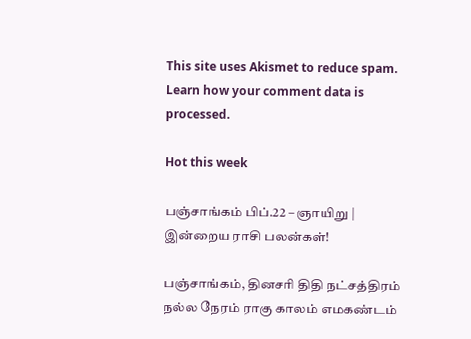This site uses Akismet to reduce spam. Learn how your comment data is processed.

Hot this week

பஞ்சாங்கம் பிப்.22 – ஞாயிறு | இன்றைய ராசி பலன்கள்!

பஞ்சாங்கம், தினசரி திதி நட்சத்திரம் நல்ல நேரம் ராகு காலம் எமகண்டம்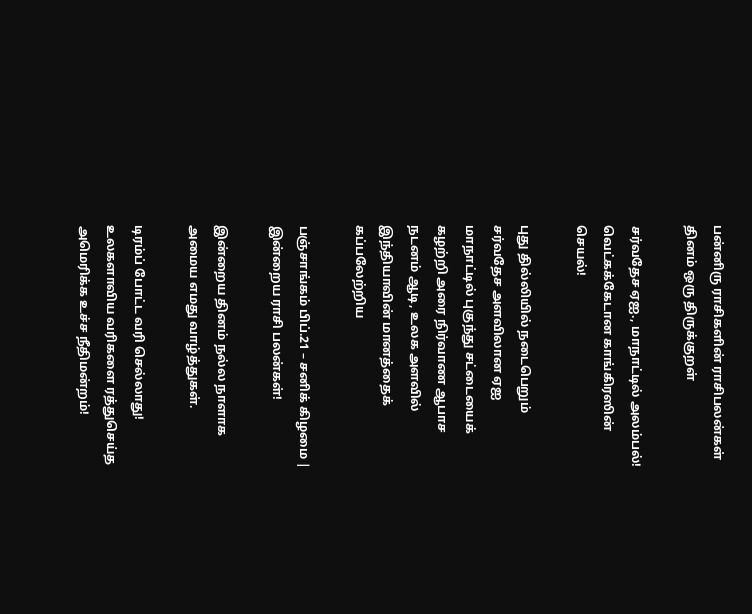பன்னிரு ராசிகளின் ராசிபலன்கள் தினம் ஒரு திருக்குறள்

சர்வதேச ஏஐ., மாநாட்டில் அலம்பல்! வெட்கக்கேடான காங்கிரஸின் செயல்!

புது தில்லியில் நடைபெறும் சர்வதேச அளவிலான ஏஐ மாநாட்டில் புகுந்து சட்டையைக் கழற்றி அரை நிர்வாண ஆபாச நடனம் ஆடி, உலக அளவில் இந்தியாவின் மானத்தைக் கப்பலேற்றிய

பஞ்சாங்கம் பிப்.21 – சனிக் கிழமை | இன்றைய ராசி பலன்கள்!

இன்றைய தினம் நல்ல நாளாக அமைய எமது வாழ்த்துகள்.

டிரம்ப் போட்ட வரி செல்லாது! உலகளாவிய வரிகளை ரத்துசெய்த அமெரிக்க உச்ச நீதிமன்றம்!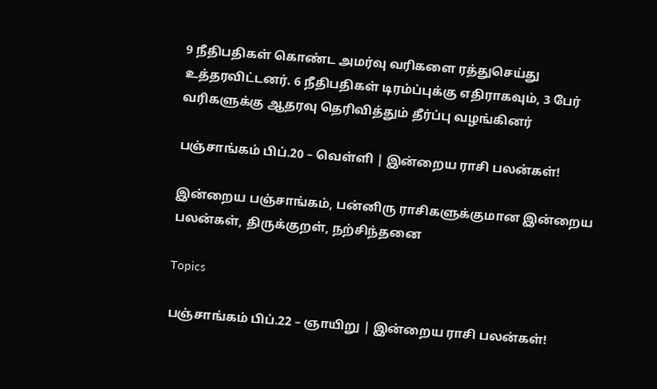9 நீதிபதிகள் கொண்ட அமர்வு வரிகளை ரத்துசெய்து உத்தரவிட்டனர். 6 நீதிபதிகள் டிரம்ப்புக்கு எதிராகவும், 3 பேர் வரிகளுக்கு ஆதரவு தெரிவித்தும் தீர்ப்பு வழங்கினர்

பஞ்சாங்கம் பிப்.20 – வெள்ளி | இன்றைய ராசி பலன்கள்!

இன்றைய பஞ்சாங்கம், பன்னிரு ராசிகளுக்குமான இன்றைய பலன்கள், திருக்குறள், நற்சிந்தனை

Topics

பஞ்சாங்கம் பிப்.22 – ஞாயிறு | இன்றைய ராசி பலன்கள்!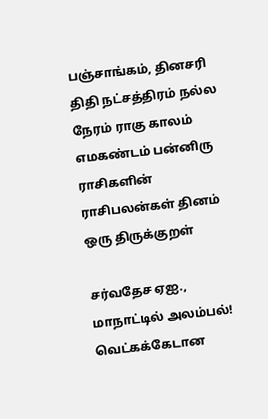பஞ்சாங்கம், தினசரி திதி நட்சத்திரம் நல்ல நேரம் ராகு காலம் எமகண்டம் பன்னிரு ராசிகளின் ராசிபலன்கள் தினம் ஒரு திருக்குறள்

சர்வதேச ஏஐ., மாநாட்டில் அலம்பல்! வெட்கக்கேடான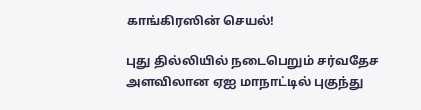காங்கிரஸின் செயல்!

புது தில்லியில் நடைபெறும் சர்வதேச அளவிலான ஏஐ மாநாட்டில் புகுந்து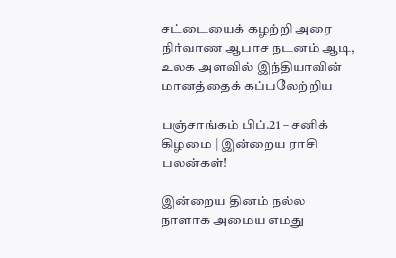சட்டையைக் கழற்றி அரை நிர்வாண ஆபாச நடனம் ஆடி, உலக அளவில் இந்தியாவின் மானத்தைக் கப்பலேற்றிய

பஞ்சாங்கம் பிப்.21 – சனிக் கிழமை | இன்றைய ராசி பலன்கள்!

இன்றைய தினம் நல்ல நாளாக அமைய எமது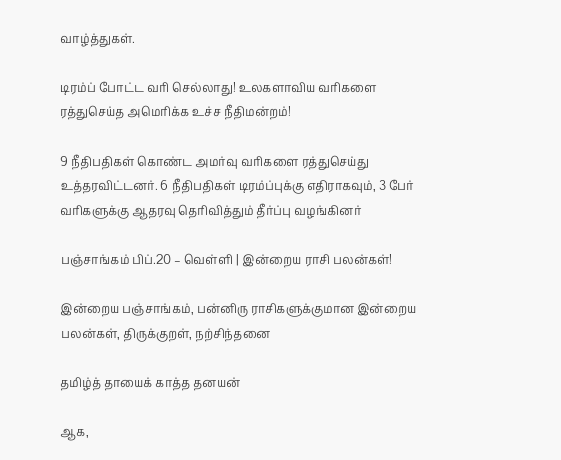வாழ்த்துகள்.

டிரம்ப் போட்ட வரி செல்லாது! உலகளாவிய வரிகளை ரத்துசெய்த அமெரிக்க உச்ச நீதிமன்றம்!

9 நீதிபதிகள் கொண்ட அமர்வு வரிகளை ரத்துசெய்து உத்தரவிட்டனர். 6 நீதிபதிகள் டிரம்ப்புக்கு எதிராகவும், 3 பேர் வரிகளுக்கு ஆதரவு தெரிவித்தும் தீர்ப்பு வழங்கினர்

பஞ்சாங்கம் பிப்.20 – வெள்ளி | இன்றைய ராசி பலன்கள்!

இன்றைய பஞ்சாங்கம், பன்னிரு ராசிகளுக்குமான இன்றைய பலன்கள், திருக்குறள், நற்சிந்தனை

தமிழ்த் தாயைக் காத்த தனயன்

ஆக,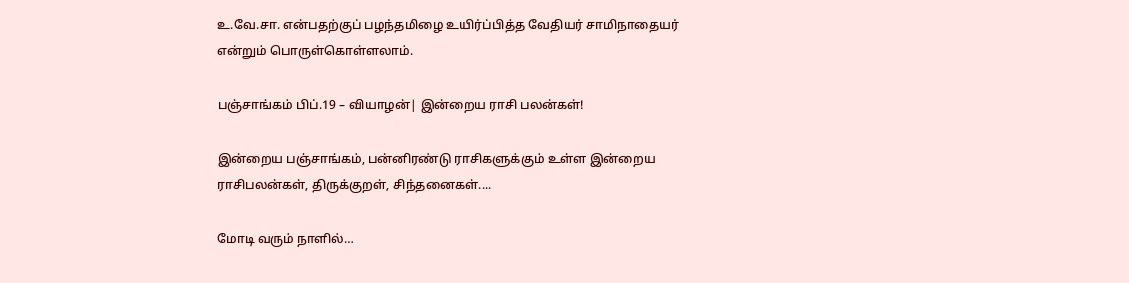உ.வே.சா. என்பதற்குப் பழந்தமிழை உயிர்ப்பித்த வேதியர் சாமிநாதையர் என்றும் பொருள்கொள்ளலாம்.

பஞ்சாங்கம் பிப்.19 – வியாழன்| இன்றைய ராசி பலன்கள்!

இன்றைய பஞ்சாங்கம், பன்னிரண்டு ராசிகளுக்கும் உள்ள இன்றைய ராசிபலன்கள், திருக்குறள், சிந்தனைகள்....

மோடி வரும் நாளில்…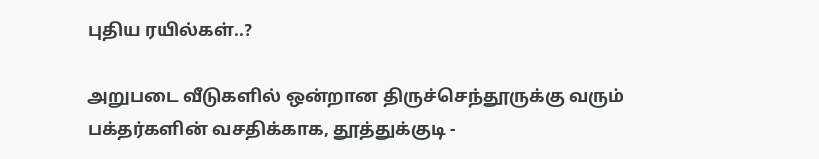புதிய ரயில்கள்..?

அறுபடை வீடுகளில் ஒன்றான திருச்செந்தூருக்கு வரும் பக்தர்களின் வசதிக்காக, தூத்துக்குடி -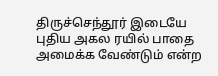திருச்செந்தூர் இடையே புதிய அகல ரயில் பாதை அமைக்க வேண்டும் என்ற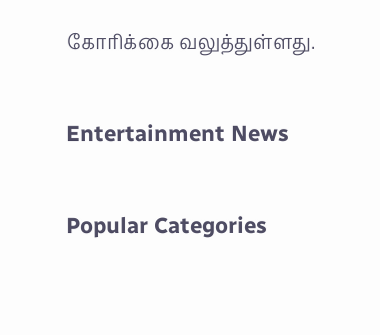கோரிக்கை வலுத்துள்ளது.

Entertainment News

Popular Categories